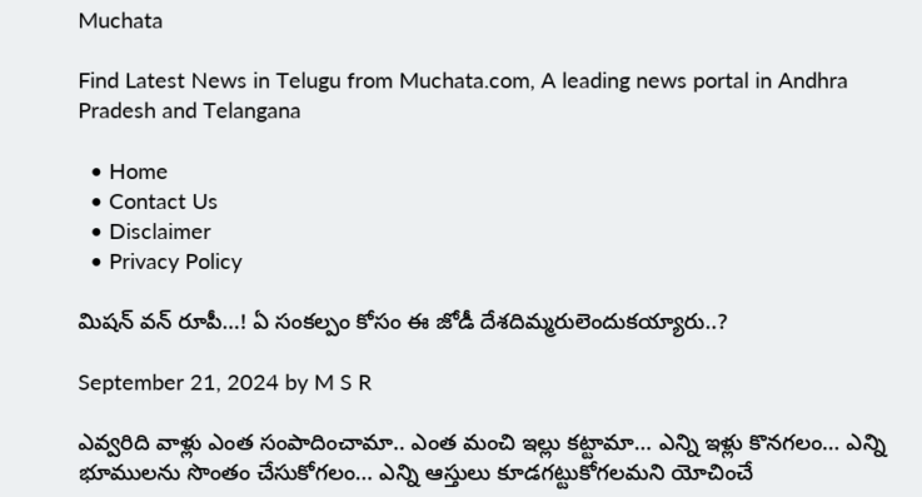Muchata

Find Latest News in Telugu from Muchata.com, A leading news portal in Andhra Pradesh and Telangana

  • Home
  • Contact Us
  • Disclaimer
  • Privacy Policy

మిషన్ వన్ రూపీ…! ఏ సంకల్పం కోసం ఈ జోడీ దేశదిమ్మరులెందుకయ్యారు..?

September 21, 2024 by M S R

ఎవ్వరిది వాళ్లు ఎంత సంపాదించామా.. ఎంత మంచి ఇల్లు కట్టామా… ఎన్ని ఇళ్లు కొనగలం… ఎన్ని భూములను సొంతం చేసుకోగలం… ఎన్ని ఆస్తులు కూడగట్టుకోగలమని యోచించే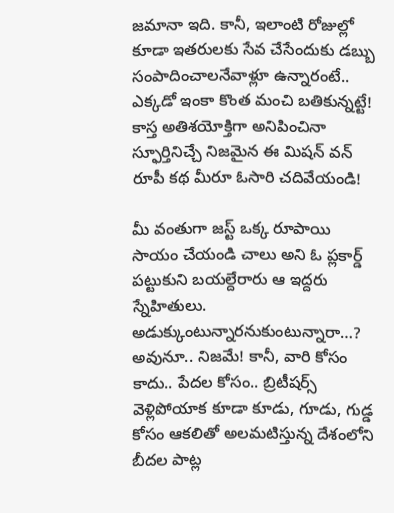జమానా ఇది. కానీ, ఇలాంటి రోజుల్లో కూడా ఇతరులకు సేవ చేసేందుకు డబ్బు సంపాదించాలనేవాళ్లూ ఉన్నారంటే.. ఎక్కడో ఇంకా కొంత మంచి బతికున్నట్టే! కాస్త అతిశయోక్తిగా అనిపించినా స్ఫూర్తినిచ్చే నిజమైన ఈ మిషన్ వన్ రూపీ కథ మీరూ ఓసారి చదివేయండి!

మీ వంతుగా జస్ట్ ఒక్క రూపాయి సాయం చేయండి చాలు అని ఓ ప్లకార్డ్ పట్టుకుని బయల్దేరారు ఆ ఇద్దరు స్నేహితులు. అడుక్కుంటున్నారనుకుంటున్నారా…? అవునూ.. నిజమే! కానీ, వారి కోసం కాదు.. పేదల కోసం.. బ్రిటీషర్స్ వెళ్లిపోయాక కూడా కూడు, గూడు, గుడ్డ కోసం ఆకలితో అలమటిస్తున్న దేశంలోని బీదల పాట్ల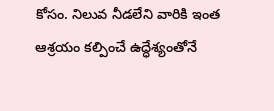కోసం. నిలువ నీడలేని వారికి ఇంత ఆశ్రయం కల్పించే ఉద్ధేశ్యంతోనే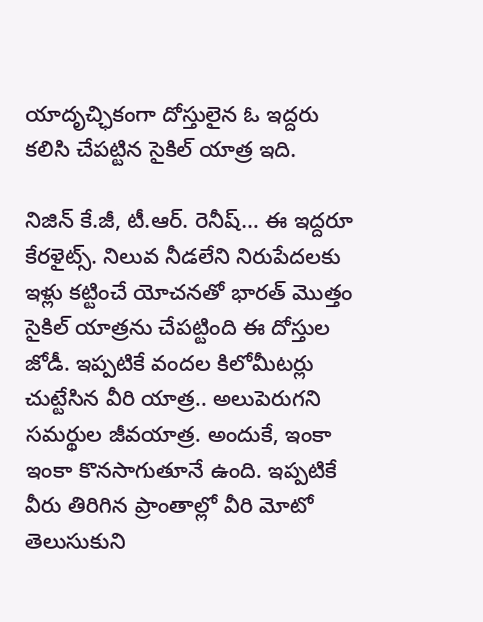యాదృచ్ఛికంగా దోస్తులైన ఓ ఇద్దరు కలిసి చేపట్టిన సైకిల్ యాత్ర ఇది.

నిజిన్ కే.జీ, టీ.ఆర్. రెనీష్… ఈ ఇద్దరూ కేరళైట్స్. నిలువ నీడలేని నిరుపేదలకు ఇళ్లు కట్టించే యోచనతో భారత్ మొత్తం సైకిల్ యాత్రను చేపట్టింది ఈ దోస్తుల జోడీ. ఇప్పటికే వందల కిలోమీటర్లు చుట్టేసిన వీరి యాత్ర.. అలుపెరుగని సమర్థుల జీవయాత్ర. అందుకే, ఇంకా ఇంకా కొనసాగుతూనే ఉంది. ఇప్పటికే వీరు తిరిగిన ప్రాంతాల్లో వీరి మోటో తెలుసుకుని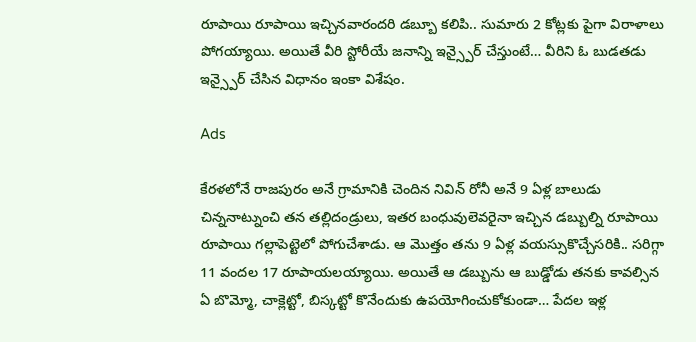రూపాయి రూపాయి ఇచ్చినవారందరి డబ్బూ కలిపి.. సుమారు 2 కోట్లకు పైగా విరాళాలు పోగయ్యాయి. అయితే వీరి స్టోరీయే జనాన్ని ఇన్స్పైర్ చేస్తుంటే… వీరిని ఓ బుడతడు ఇన్స్పైర్ చేసిన విధానం ఇంకా విశేషం.

Ads

కేరళలోనే రాజపురం అనే గ్రామానికి చెందిన నివిన్ రోనీ అనే 9 ఏళ్ల బాలుడు చిన్ననాట్నుంచి తన తల్లిదండ్రులు, ఇతర బంధువులెవరైనా ఇచ్చిన డబ్బుల్ని రూపాయి రూపాయి గల్లాపెట్టెలో పోగుచేశాడు. ఆ మొత్తం తను 9 ఏళ్ల వయస్సుకొచ్చేసరికి.. సరిగ్గా 11 వందల 17 రూపాయలయ్యాయి. అయితే ఆ డబ్బును ఆ బుడ్డోడు తనకు కావల్సిన ఏ బొమ్మో, చాక్లెట్టో, బిస్కట్టో కొనేందుకు ఉపయోగించుకోకుండా… పేదల ఇళ్ల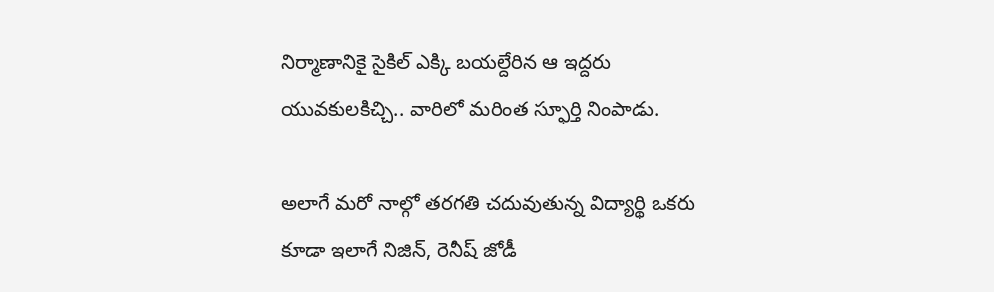నిర్మాణానికై సైకిల్ ఎక్కి బయల్దేరిన ఆ ఇద్దరు యువకులకిచ్చి.. వారిలో మరింత స్ఫూర్తి నింపాడు.

అలాగే మరో నాల్గో తరగతి చదువుతున్న విద్యార్థి ఒకరు కూడా ఇలాగే నిజిన్, రెనీష్ జోడీ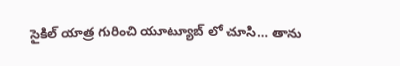సైకిల్ యాత్ర గురించి యూట్యూబ్ లో చూసి… తాను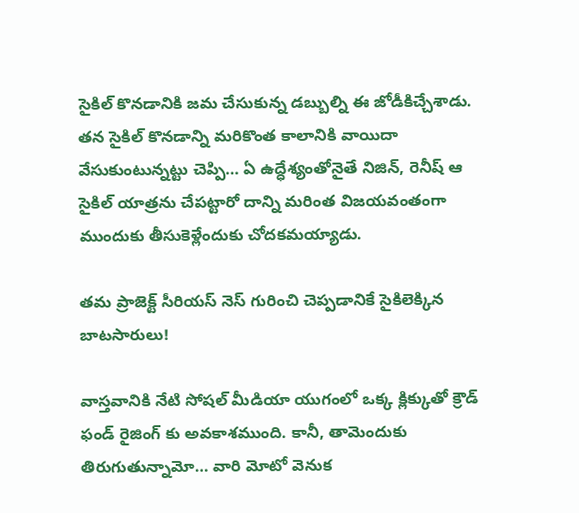సైకిల్ కొనడానికి జమ చేసుకున్న డబ్బుల్ని ఈ జోడీకిచ్చేశాడు. తన సైకిల్ కొనడాన్ని మరికొంత కాలానికి వాయిదా వేసుకుంటున్నట్టు చెప్పి… ఏ ఉద్ధేశ్యంతోనైతే నిజిన్, రెనీష్ ఆ సైకిల్ యాత్రను చేపట్టారో దాన్ని మరింత విజయవంతంగా ముందుకు తీసుకెళ్లేందుకు చోదకమయ్యాడు.

తమ ప్రాజెక్ట్ సీరియస్ నెస్ గురించి చెప్పడానికే సైకిలెక్కిన బాటసారులు!

వాస్తవానికి నేటి సోషల్ మీడియా యుగంలో ఒక్క క్లిక్కుతో క్రౌడ్ ఫండ్ రైజింగ్ కు అవకాశముంది. కానీ, తామెందుకు తిరుగుతున్నామో… వారి మోటో వెనుక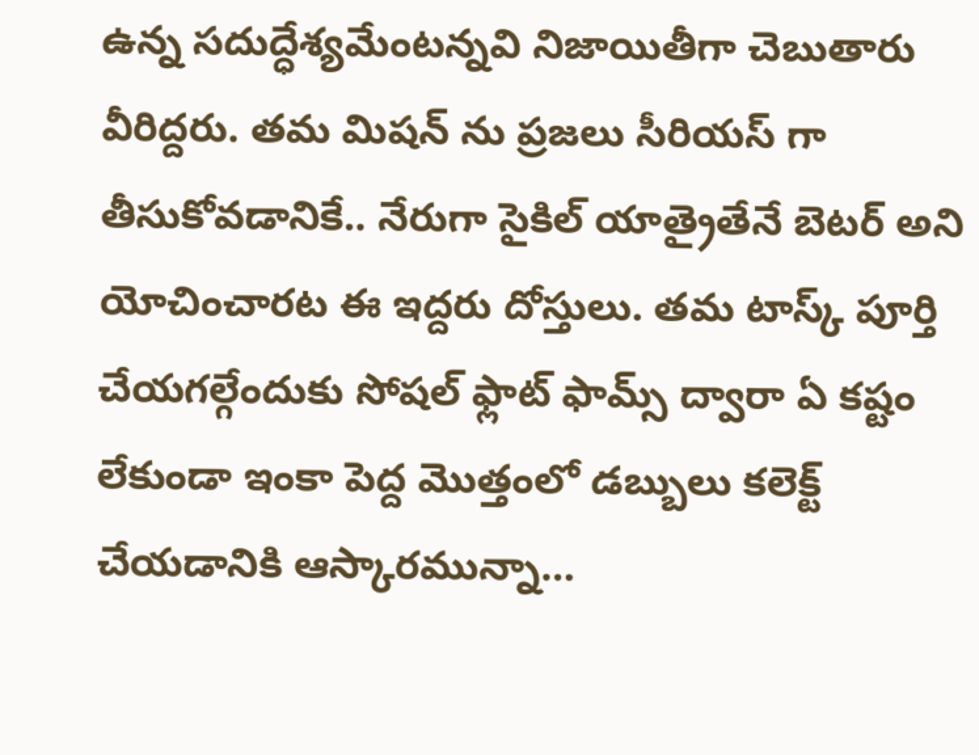ఉన్న సదుద్ధేశ్యమేంటన్నవి నిజాయితీగా చెబుతారు వీరిద్దరు. తమ మిషన్ ను ప్రజలు సీరియస్ గా తీసుకోవడానికే.. నేరుగా సైకిల్ యాత్రైతేనే బెటర్ అని యోచించారట ఈ ఇద్దరు దోస్తులు. తమ టాస్క్ పూర్తి చేయగల్గేందుకు సోషల్ ఫ్లాట్ ఫామ్స్ ద్వారా ఏ కష్టం లేకుండా ఇంకా పెద్ద మొత్తంలో డబ్బులు కలెక్ట్ చేయడానికి ఆస్కారమున్నా…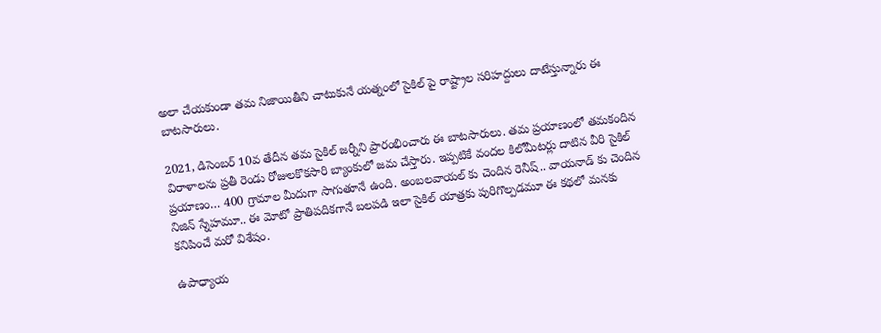అలా చేయకుండా తమ నిజాయితీని చాటుకునే యత్నంలో సైకిల్ పై రాష్ట్రాల సరిహద్దులు దాటేస్తున్నారు ఈ బాటసారులు.

2021, డిసెంబర్ 10వ తేదీన తమ సైకిల్ జర్నీని ప్రారంభించారు ఈ బాటసారులు. తమ ప్రయాణంలో తమకందిన విరాళాలను ప్రతీ రెండు రోజులకొకసారి బ్యాంకులో జమ చేస్తారు. ఇప్పటికే వందల కిలోమీటర్లు దాటిన వీరి సైకిల్ ప్రయాణం… 400 గ్రామాల మీదుగా సాగుతూనే ఉంది. అంబలవాయల్ కు చెందిన రెనీష్.. వాయనాడ్ కు చెందిన నిజిన్ స్నేహమూ.. ఈ మోటో ప్రాతిపదికగానే బలపడి ఇలా సైకిల్ యాత్రకు పురిగొల్పడమూ ఈ కథలో మనకు కనిపించే మరో విశేషం.

ఉపాధ్యాయ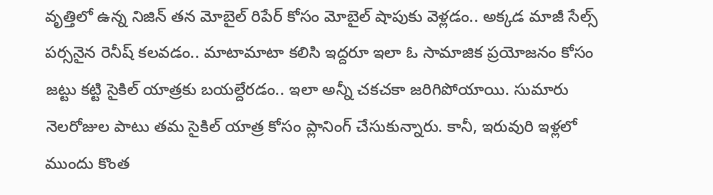వృత్తిలో ఉన్న నిజిన్ తన మోబైల్ రిపేర్ కోసం మోబైల్ షాపుకు వెళ్లడం.. అక్కడ మాజీ సేల్స్ పర్సనైన రెనీష్ కలవడం.. మాటామాటా కలిసి ఇద్దరూ ఇలా ఓ సామాజిక ప్రయోజనం కోసం జట్టు కట్టి సైకిల్ యాత్రకు బయల్దేరడం.. ఇలా అన్నీ చకచకా జరిగిపోయాయి. సుమారు నెలరోజుల పాటు తమ సైకిల్ యాత్ర కోసం ప్లానింగ్ చేసుకున్నారు. కానీ, ఇరువురి ఇళ్లలో ముందు కొంత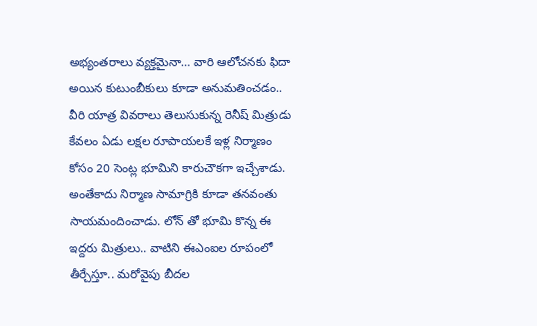అభ్యంతరాలు వ్యక్తమైనా… వారి ఆలోచనకు ఫిదా అయిన కుటుంబీకులు కూడా అనుమతించడం.. వీరి యాత్ర వివరాలు తెలుసుకున్న రెనీష్ మిత్రుడు కేవలం ఏడు లక్షల రూపాయలకే ఇళ్ల నిర్మాణం కోసం 20 సెంట్ల భూమిని కారుచౌకగా ఇచ్చేశాడు. అంతేకాదు నిర్మాణ సామాగ్రికి కూడా తనవంతు సాయమందించాడు. లోన్ తో భూమి కొన్న ఈ ఇద్దరు మిత్రులు.. వాటిని ఈఎంఐల రూపంలో తీర్చేస్తూ.. మరోవైపు బీదల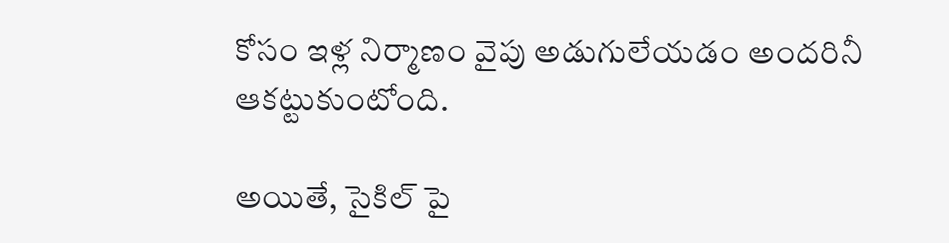కోసం ఇళ్ల నిర్మాణం వైపు అడుగులేయడం అందరినీ ఆకట్టుకుంటోంది.

అయితే, సైకిల్ పై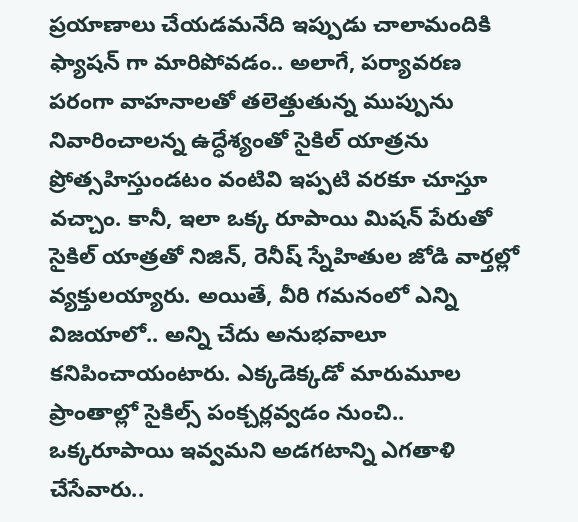ప్రయాణాలు చేయడమనేది ఇప్పుడు చాలామందికి ఫ్యాషన్ గా మారిపోవడం.. అలాగే, పర్యావరణ పరంగా వాహనాలతో తలెత్తుతున్న ముప్పును నివారించాలన్న ఉద్ధేశ్యంతో సైకిల్ యాత్రను ప్రోత్సహిస్తుండటం వంటివి ఇప్పటి వరకూ చూస్తూ వచ్చాం. కానీ, ఇలా ఒక్క రూపాయి మిషన్ పేరుతో సైకిల్ యాత్రతో నిజిన్, రెనీష్ స్నేహితుల జోడి వార్తల్లో వ్యక్తులయ్యారు. అయితే, వీరి గమనంలో ఎన్ని విజయాలో.. అన్ని చేదు అనుభవాలూ కనిపించాయంటారు. ఎక్కడెక్కడో మారుమూల ప్రాంతాల్లో సైకిల్స్ పంక్చర్లవ్వడం నుంచి.. ఒక్కరూపాయి ఇవ్వమని అడగటాన్ని ఎగతాళి చేసేవారు..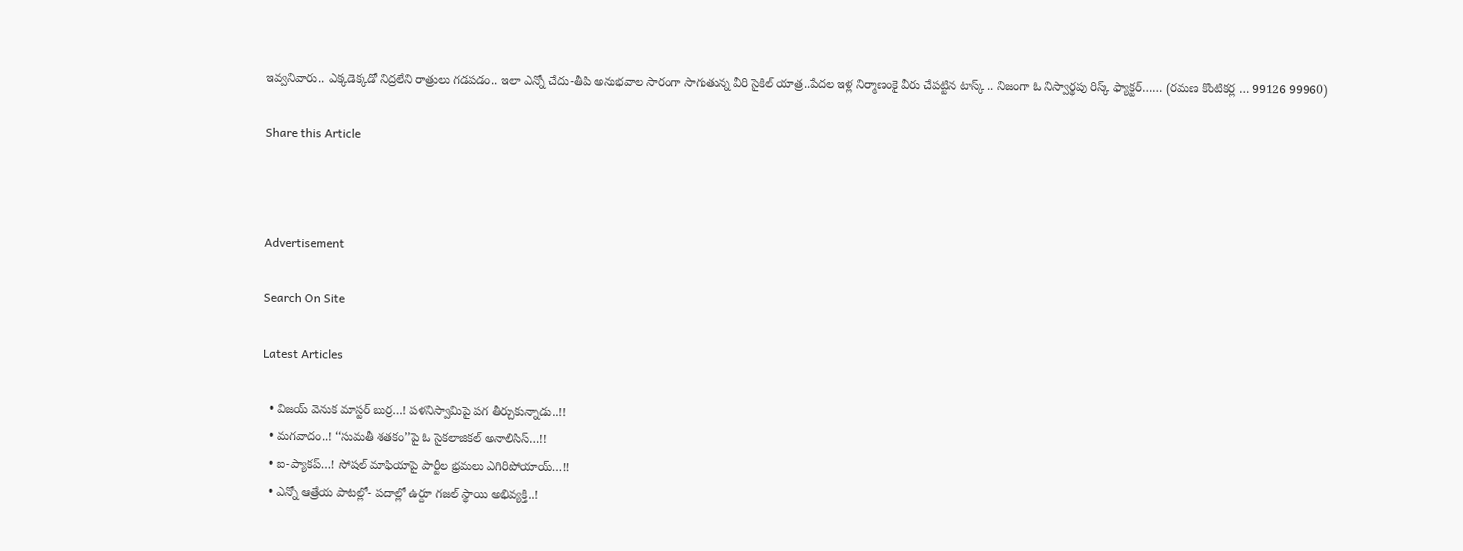ఇవ్వనివారు.. ఎక్కడెక్కడో నిద్రలేని రాత్రులు గడపడం.. ఇలా ఎన్నో చేదు-తీపి అనుభవాల సారంగా సాగుతున్న వీరి సైకిల్ యాత్ర..పేదల ఇళ్ల నిర్మాణంకై వీరు చేపట్టిన టాస్క్ .. నిజంగా ఓ నిస్వార్థపు రిస్క్ ఫ్యాక్టర్…… (రమణ కొంటికర్ల … 99126 99960)

Share this Article



Advertisement

Search On Site

Latest Articles

  • విజయ్ వెనుక మాస్టర్ బుర్ర…! పళనిస్వామిపై పగ తీర్చుకున్నాడు..!!
  • మగవాదం..! ‘‘సుమతీ శతకం’’పై ఓ సైకలాజికల్ అనాలిసిస్…!!
  • ఐ-ప్యాకప్…! సోషల్ మాఫియాపై పార్టీల భ్రమలు ఎగిరిపోయాయ్…!!
  • ఎన్నో ఆత్రేయ పాటల్లో- పదాల్లో ఉర్దూ గజల్ స్థాయి అభివ్యక్తి..!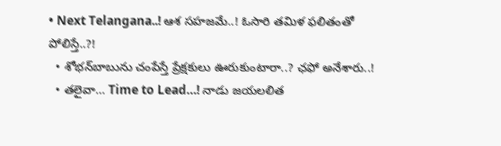• Next Telangana..! ఆశ సహజమే..! ఓసారి తమిళ ఫలితంతో పోలిస్తే..?!
  • శోభన్‌బాబును చంపేస్తే ప్రేక్షకులు ఊరుకుంటారా..? ఛఫో అనేశారు..!
  • తలైవా… Time to Lead…! నాడు జయలలిత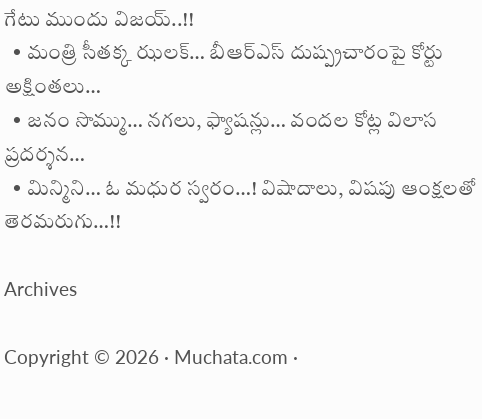గేటు ముందు విజయ్..!!
  • మంత్రి సీతక్క ఝలక్… బీఆర్ఎస్ దుష్ప్రచారంపై కోర్టు అక్షింతలు…
  • జనం సొమ్ము… నగలు, ఫ్యాషన్లు… వందల కోట్ల విలాస ప్రదర్శన…
  • మిన్మిని… ఓ మధుర స్వరం…! విషాదాలు, విషపు ఆంక్షలతో తెరమరుగు…!!

Archives

Copyright © 2026 · Muchata.com ·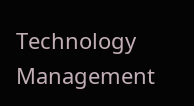Technology Management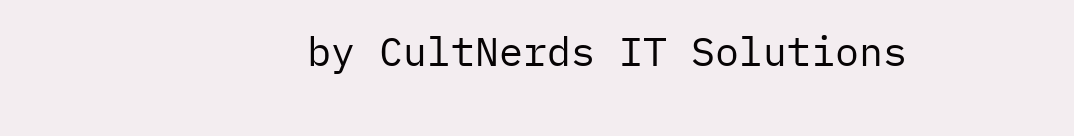by CultNerds IT Solutions